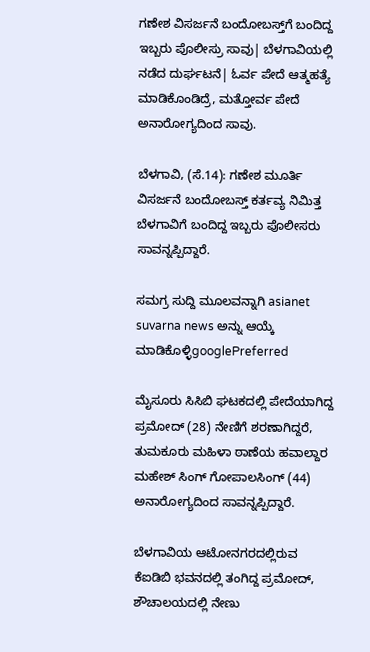ಗಣೇಶ ವಿಸರ್ಜನೆ ಬಂದೋಬಸ್ತ್‌ಗೆ ಬಂದಿದ್ದ ಇಬ್ಬರು ಪೊಲೀಸ್ರು ಸಾವು| ಬೆಳಗಾವಿಯಲ್ಲಿ ನಡೆದ ದುರ್ಘಟನೆ| ಓರ್ವ ಪೇದೆ ಆತ್ಮಹತ್ಯೆ ಮಾಡಿಕೊಂಡಿದ್ರೆ, ಮತ್ತೋರ್ವ ಪೇದೆ ಅನಾರೋಗ್ಯದಿಂದ ಸಾವು.

ಬೆಳಗಾವಿ, (ಸೆ.14): ಗಣೇಶ ಮೂರ್ತಿ ವಿಸರ್ಜನೆ ಬಂದೋಬಸ್ತ್‌ ಕರ್ತವ್ಯ ನಿಮಿತ್ತ ಬೆಳಗಾವಿಗೆ ಬಂದಿದ್ದ ಇಬ್ಬರು ಪೊಲೀಸರು ಸಾವನ್ನಪ್ಪಿದ್ದಾರೆ.

ಸಮಗ್ರ ಸುದ್ದಿ ಮೂಲವನ್ನಾಗಿ asianet suvarna news ಅನ್ನು ಆಯ್ಕೆ ಮಾಡಿಕೊಳ್ಳಿgooglePreferred

ಮೈಸೂರು ಸಿಸಿಬಿ ಘಟಕದಲ್ಲಿ ಪೇದೆಯಾಗಿದ್ದ ಪ್ರಮೋದ್ (28) ನೇಣಿಗೆ ಶರಣಾಗಿದ್ದರೆ, ತುಮಕೂರು ಮಹಿಳಾ ಠಾಣೆಯ ಹವಾಲ್ದಾರ ಮಹೇಶ್ ಸಿಂಗ್ ಗೋಪಾಲಸಿಂಗ್ (44) ಅನಾರೋಗ್ಯದಿಂದ ಸಾವನ್ನಪ್ಪಿದ್ದಾರೆ.

ಬೆಳಗಾವಿಯ ಆಟೋನಗರದಲ್ಲಿರುವ ಕೆಐಡಿಬಿ ಭವನದಲ್ಲಿ ತಂಗಿದ್ದ ಪ್ರಮೋದ್, ಶೌಚಾಲಯದಲ್ಲಿ ನೇಣು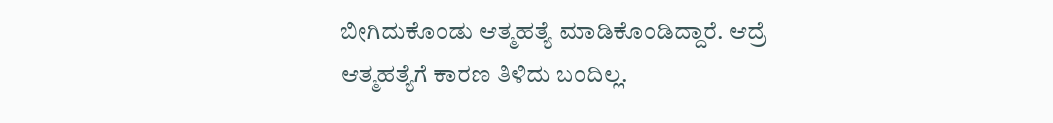ಬೀಗಿದುಕೊಂಡು ಆತ್ಮಹತ್ಯೆ ಮಾಡಿಕೊಂಡಿದ್ದಾರೆ. ಆದ್ರೆ ಆತ್ಮಹತ್ಯೆಗೆ ಕಾರಣ ತಿಳಿದು ಬಂದಿಲ್ಲ.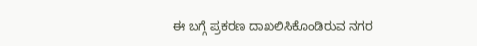ಈ ಬಗ್ಗೆ ಪ್ರಕರಣ ದಾಖಲಿಸಿಕೊಂಡಿರುವ ನಗರ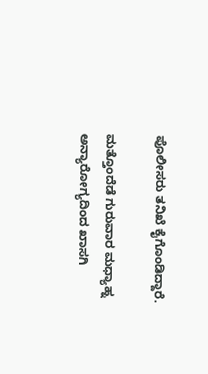ಪೊಲೀಸರು ತನಿಖೆ ಕೈಗೊಂಡಿದ್ದಾರೆ.

ಮತ್ತೊಂದೆಡೆ ಗುರುವಾರ ಮಧ್ಯಾಹ್ನ ಅನ್ಯಾರೋಗ್ಯದಿಂದ ಖಾಸಗಿ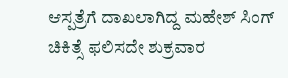ಆಸ್ಪತ್ರೆಗೆ ದಾಖಲಾಗಿದ್ದ ಮಹೇಶ್ ಸಿಂಗ್ ಚಿಕಿತ್ಸೆ ಫಲಿಸದೇ ಶುಕ್ರವಾರ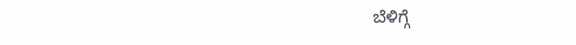ಬೆಳಿಗ್ಗೆ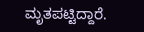ಮೃತಪಟ್ಟಿದ್ದಾರೆ.